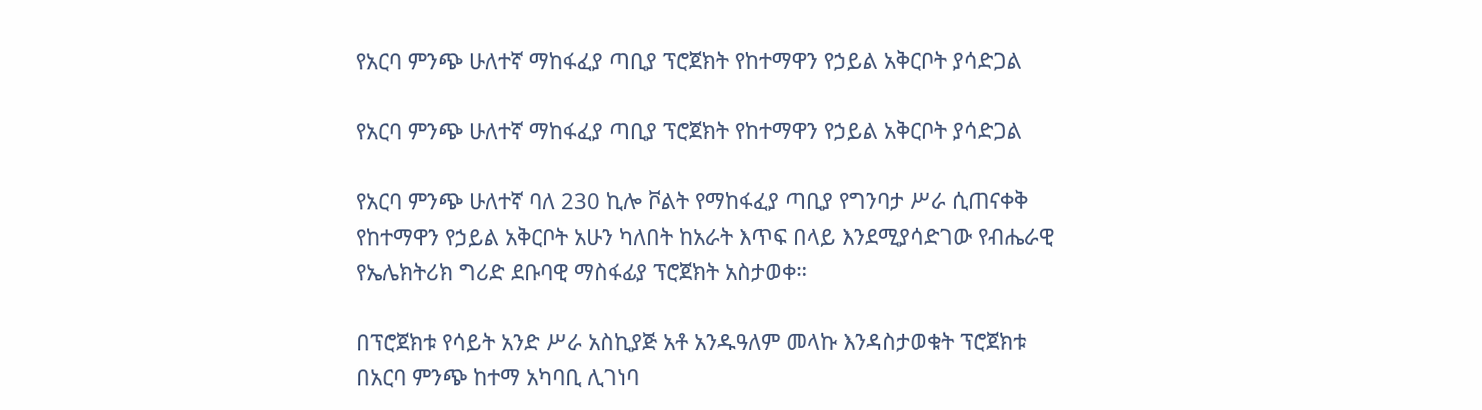የአርባ ምንጭ ሁለተኛ ማከፋፈያ ጣቢያ ፕሮጀክት የከተማዋን የኃይል አቅርቦት ያሳድጋል

የአርባ ምንጭ ሁለተኛ ማከፋፈያ ጣቢያ ፕሮጀክት የከተማዋን የኃይል አቅርቦት ያሳድጋል

የአርባ ምንጭ ሁለተኛ ባለ 230 ኪሎ ቮልት የማከፋፈያ ጣቢያ የግንባታ ሥራ ሲጠናቀቅ የከተማዋን የኃይል አቅርቦት አሁን ካለበት ከአራት እጥፍ በላይ እንደሚያሳድገው የብሔራዊ የኤሌክትሪክ ግሪድ ደቡባዊ ማስፋፊያ ፕሮጀክት አስታወቀ።

በፕሮጀክቱ የሳይት አንድ ሥራ አስኪያጅ አቶ አንዱዓለም መላኩ እንዳስታወቁት ፕሮጀክቱ በአርባ ምንጭ ከተማ አካባቢ ሊገነባ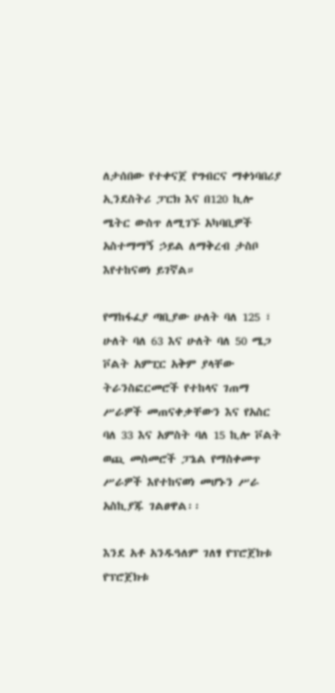ለታሰበው የተቀናጀ የግብርና ማቀነባበሪያ ኢንደስትሪ ፓርክ እና በ120 ኪሎ ሜትር ውስጥ ለሚገኙ አካባቢዎች አስተማማኝ ኃይል ለማቅረብ ታስቦ እየተከናወነ ይገኛል።

የማከፋፈያ ጣቢያው ሁለት ባለ 125 ፣ ሁለት ባለ 63 እና ሁለት ባለ 50 ሜጋ ቮልት አምፒር አቅም ያላቸው ትራንስፎርመሮች የተከላና ገጠማ ሥራዎች መጠናቀቃቸውን እና የአስር ባለ 33 እና አምስት ባለ 15 ኪሎ ቮልት ወጪ መስመሮች ፓኔል የማስቀመጥ ሥራዎች እየተከናወነ መሆኑን ሥራ አስኪያጁ ገልፀዋል፡፡

እንደ አቶ አንዱዓለም ገለፃ የፕሮጀክቱ የፕሮጀክቱ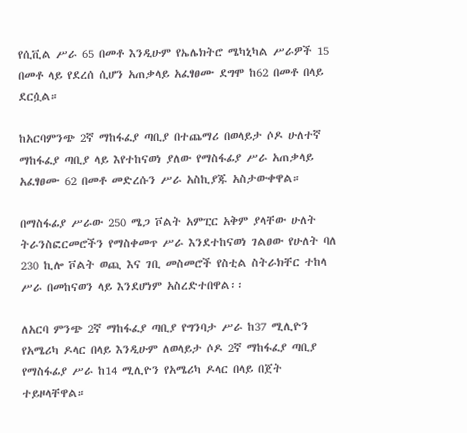የሲቪል ሥራ 65 በመቶ እንዲሁም የኤሌክትሮ ሜካኒካል ሥራዎች 15 በመቶ ላይ የደረሰ ሲሆን አጠቃላይ አፈፃፀሙ ደግሞ ከ62 በመቶ በላይ ደርሷል።

ከአርባምንጭ 2ኛ ማከፋፈያ ጣቢያ በተጨማሪ በወላይታ ሶዶ ሁለተኛ ማከፋፈያ ጣቢያ ላይ እየተከናወነ ያለው የማስፋፊያ ሥራ አጠቃላይ አፈፃፀሙ 62 በመቶ መድረሱን ሥራ አስኪያጁ አስታውቀዋል።

በማስፋፊያ ሥራው 250 ሜጋ ቮልት አምፒር አቅም ያላቸው ሁለት ትራንስፎርመሮችን የማስቀመጥ ሥራ እንደተከናወነ ገልፀው የሁለት ባለ 230 ኪሎ ቮልት ወጪ እና ገቢ መስመሮች የስቲል ስትራክቸር ተከላ ሥራ በመከናወን ላይ እንደሆነም አስረድተበዋል፡፡

ለአርባ ምንጭ 2ኛ ማከፋፈያ ጣቢያ የግንባታ ሥራ ከ37 ሚሊዮን የአሜሪካ ዶላር በላይ እንዲሁም ለወላይታ ሶዶ 2ኛ ማከፋፈያ ጣቢያ የማስፋፊያ ሥራ ከ14 ሚሊዮን የአሜሪካ ዶላር በላይ በጀት ተይዞላቸዋል።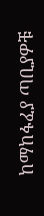ከማከፋፈያ ጣቢያዎቹ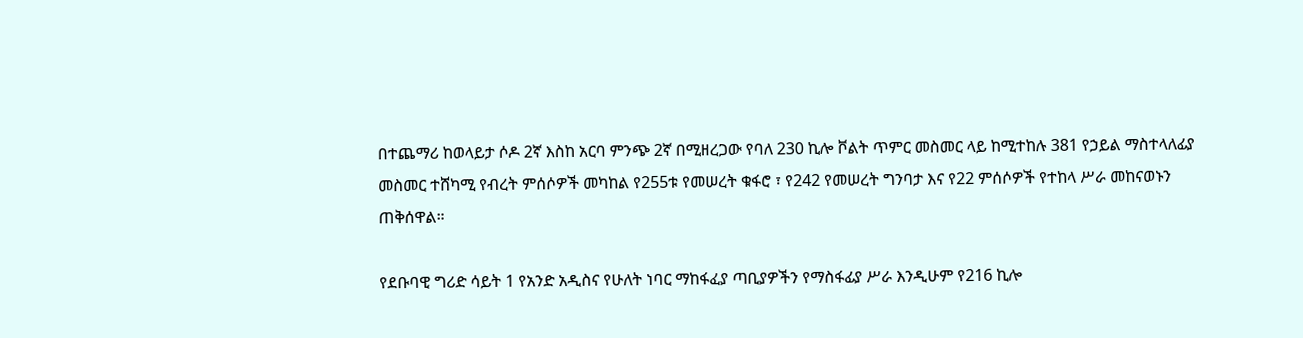በተጨማሪ ከወላይታ ሶዶ 2ኛ እስከ አርባ ምንጭ 2ኛ በሚዘረጋው የባለ 230 ኪሎ ቮልት ጥምር መስመር ላይ ከሚተከሉ 381 የኃይል ማስተላለፊያ መስመር ተሸካሚ የብረት ምሰሶዎች መካከል የ255ቱ የመሠረት ቁፋሮ ፣ የ242 የመሠረት ግንባታ እና የ22 ምሰሶዎች የተከላ ሥራ መከናወኑን ጠቅሰዋል።

የደቡባዊ ግሪድ ሳይት 1 የአንድ አዲስና የሁለት ነባር ማከፋፈያ ጣቢያዎችን የማስፋፊያ ሥራ እንዲሁም የ216 ኪሎ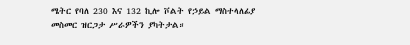ሜትር የባለ 230 እና 132 ኪሎ ቮልት የኃይል ማስተላለፊያ መስመር ዝርጋታ ሥራዎችን ያካትታል።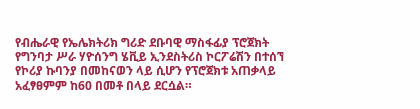የብሔራዊ የኤሌክትሪክ ግሪድ ደቡባዊ ማስፋፊያ ፕሮጀክት የግንባታ ሥራ ሃዮሰንግ ሄቪይ ኢንደስትሪስ ኮርፖሬሽን በተሰኘ የኮሪያ ኩባንያ በመከናወን ላይ ሲሆን የፕሮጀክቱ አጠቃላይ አፈፃፀምም ከ60 በመቶ በላይ ደርሷል።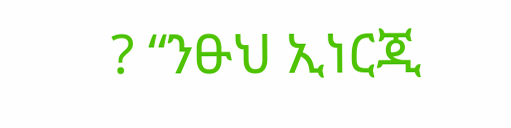? “ንፁህ ኢነርጂ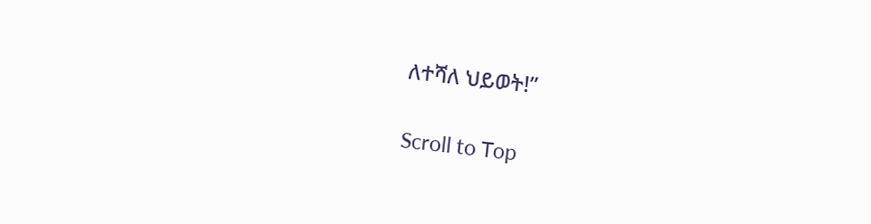ለተሻለ ህይወት!”

Scroll to Top